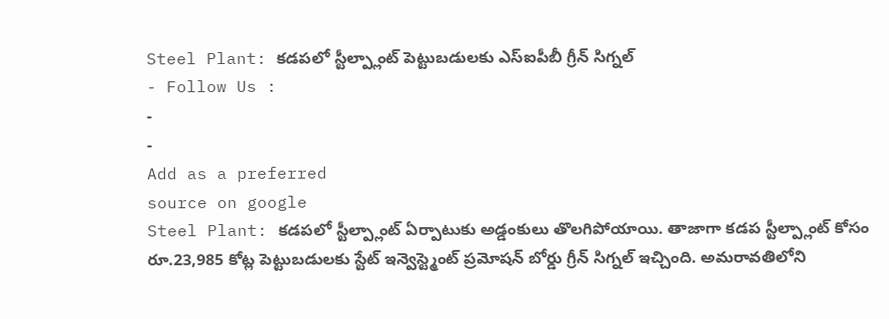Steel Plant: కడపలో స్టీల్ప్లాంట్ పెట్టుబడులకు ఎస్ఐపీబీ గ్రీన్ సిగ్నల్
- Follow Us :
-
-
Add as a preferred
source on google
Steel Plant: కడపలో స్టీల్ప్లాంట్ ఏర్పాటుకు అడ్డంకులు తొలగిపోయాయి. తాజాగా కడప స్టీల్ప్లాంట్ కోసం రూ.23,985 కోట్ల పెట్టుబడులకు స్టేట్ ఇన్వెస్ట్మెంట్ ప్రమోషన్ బోర్డు గ్రీన్ సిగ్నల్ ఇచ్చింది. అమరావతిలోని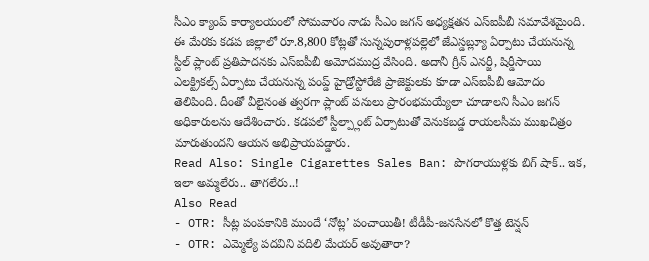సీఎం క్యాంప్ కార్యాలయంలో సోమవారం నాడు సీఎం జగన్ అధ్యక్షతన ఎస్ఐపీబీ సమావేశమైంది. ఈ మేరకు కడప జిల్లాలో రూ.8,800 కోట్లతో సున్నపురాళ్లపల్లెలో జేఎస్డబ్ల్యూ ఏర్పాటు చేయనున్న స్టీల్ ప్లాంట్ ప్రతిపాదనకు ఎస్ఐపీబీ అమోదముద్ర వేసింది. అదానీ గ్రీన్ ఎనర్జీ, షిర్డీసాయి ఎలక్ట్రికల్స్ ఏర్పాటు చేయనున్న పంప్డ్ హైడ్రోస్టోరేజీ ప్రాజెక్టులకు కూడా ఎస్ఐపీబీ ఆమోదం తెలిపింది. దీంతో వీలైనంత త్వరగా ప్లాంట్ పనులు ప్రారంభమయ్యేలా చూడాలని సీఎం జగన్ అధికారులను ఆదేశించారు. కడపలో స్టీల్ప్లాంట్ ఏర్పాటుతో వెనుకబడ్డ రాయలసీమ ముఖచిత్రం మారుతుందని ఆయన అభిప్రాయపడ్డారు.
Read Also: Single Cigarettes Sales Ban: పొగరాయుళ్లకు బిగ్ షాక్.. ఇక, ఇలా అమ్మలేరు.. తాగలేరు..!
Also Read
- OTR: సీట్ల పంపకానికి ముందే ‘నోట్ల’ పంచాయితీ! టీడీపీ-జనసేనలో కొత్త టెన్షన్
- OTR: ఎమ్మెల్యే పదవిని వదిలి మేయర్ అవుతారా?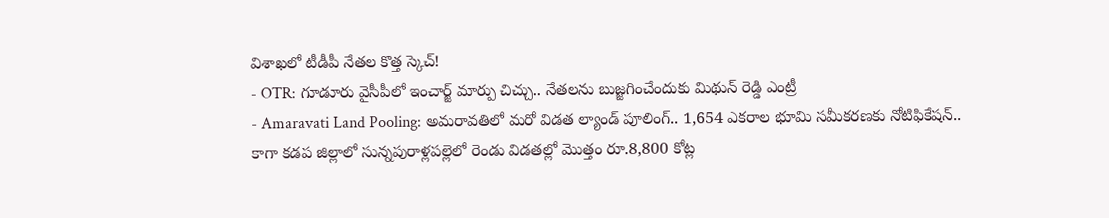విశాఖలో టీడీపీ నేతల కొత్త స్కెచ్!
- OTR: గూడూరు వైసీపీలో ఇంచార్జ్ మార్పు చిచ్చు.. నేతలను బుజ్జగించేందుకు మిథున్ రెడ్డి ఎంట్రీ
- Amaravati Land Pooling: అమరావతిలో మరో విడత ల్యాండ్ పూలింగ్.. 1,654 ఎకరాల భూమి సమీకరణకు నోటిఫికేషన్..
కాగా కడప జిల్లాలో సున్నపురాళ్లపల్లెలో రెండు విడతల్లో మొత్తం రూ.8,800 కోట్ల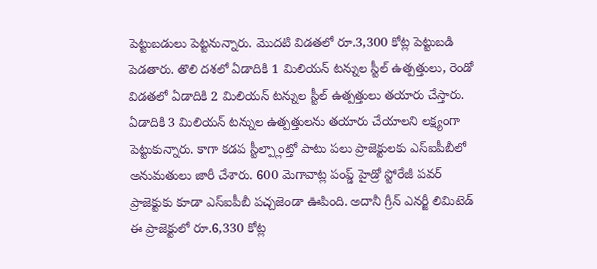పెట్టుబడులు పెట్టనున్నారు. మొదటి విడతలో రూ.3,300 కోట్ల పెట్టుబడి పెడతారు. తొలి దశలో ఏడాదికి 1 మిలియన్ టన్నుల స్టీల్ ఉత్పత్తులు, రెండో విడతలో ఏడాదికి 2 మిలియన్ టన్నుల స్టీల్ ఉత్పత్తులు తయారు చేస్తారు. ఏడాదికి 3 మిలియన్ టన్నుల ఉత్పత్తులను తయారు చేయాలని లక్ష్యంగా పెట్టుకున్నారు. కాగా కడప స్టీల్ప్లాంట్తో పాటు పలు ప్రాజెక్టులకు ఎస్ఐపీబీలో అనుమతులు జారీ చేశారు. 600 మెగావాట్ల పంప్డ్ హైడ్రో స్టోరేజీ పవర్ ప్రాజెక్టుకు కూడా ఎస్ఐపీబీ పచ్చజెండా ఊపింది. అదానీ గ్రీన్ ఎనర్జీ లిమిటెడ్ ఈ ప్రాజెక్టులో రూ.6,330 కోట్ల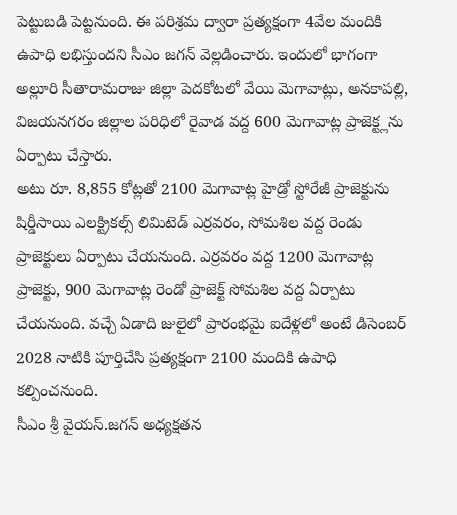పెట్టుబడి పెట్టనుంది. ఈ పరిశ్రమ ద్వారా ప్రత్యక్షంగా 4వేల మందికి ఉపాధి లభిస్తుందని సీఎం జగన్ వెల్లడించారు. ఇందులో భాగంగా అల్లూరి సీతారామరాజు జిల్లా పెదకోటలో వేయి మెగావాట్లు, అనకాపల్లి, విజయనగరం జిల్లాల పరిధిలో రైవాడ వద్ద 600 మెగావాట్ల ప్రాజెక్ట్లను ఏర్పాటు చేస్తారు.
అటు రూ. 8,855 కోట్లతో 2100 మెగావాట్ల హైడ్రో స్టోరేజీ ప్రాజెక్టును షిర్డీసాయి ఎలక్ట్రికల్స్ లిమిటెడ్ ఎర్రవరం, సోమశిల వద్ద రెండు ప్రాజెక్టులు ఏర్పాటు చేయనుంది. ఎర్రవరం వద్ద 1200 మెగావాట్ల ప్రాజెక్టు, 900 మెగావాట్ల రెండో ప్రాజెక్ట్ సోమశిల వద్ద ఏర్పాటు చేయనుంది. వచ్చే ఏడాది జులైలో ప్రారంభమై ఐదేళ్లలో అంటే డిసెంబర్ 2028 నాటికి పూర్తిచేసి ప్రత్యక్షంగా 2100 మందికి ఉపాధి కల్పించనుంది.
సీఎం శ్రీ వైయస్.జగన్ అధ్యక్షతన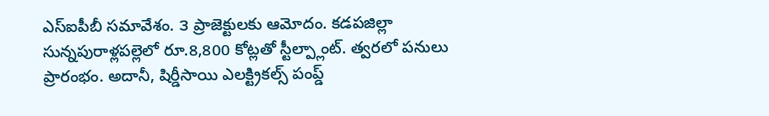ఎస్ఐపీబీ సమావేశం. ౩ ప్రాజెక్టులకు ఆమోదం. కడపజిల్లా సున్నపురాళ్లపల్లెలో రూ.8,800 కోట్లతో స్టీల్ప్లాంట్. త్వరలో పనులు ప్రారంభం. అదానీ, షిర్డీసాయి ఎలక్ట్రికల్స్ పంప్డ్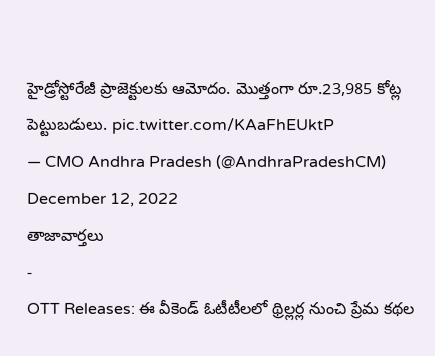హైడ్రోస్టోరేజీ ప్రాజెక్టులకు ఆమోదం. మొత్తంగా రూ.23,985 కోట్ల పెట్టుబడులు. pic.twitter.com/KAaFhEUktP
— CMO Andhra Pradesh (@AndhraPradeshCM) December 12, 2022
తాజావార్తలు
-
OTT Releases: ఈ వీకెండ్ ఓటీటీలలో థ్రిల్లర్ల నుంచి ప్రేమ కథల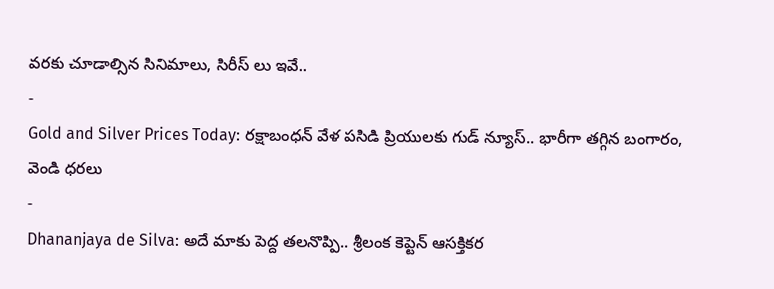వరకు చూడాల్సిన సినిమాలు, సిరీస్ లు ఇవే..
-
Gold and Silver Prices Today: రక్షాబంధన్ వేళ పసిడి ప్రియులకు గుడ్ న్యూస్.. భారీగా తగ్గిన బంగారం, వెండి ధరలు
-
Dhananjaya de Silva: అదే మాకు పెద్ద తలనొప్పి.. శ్రీలంక కెప్టెన్ ఆసక్తికర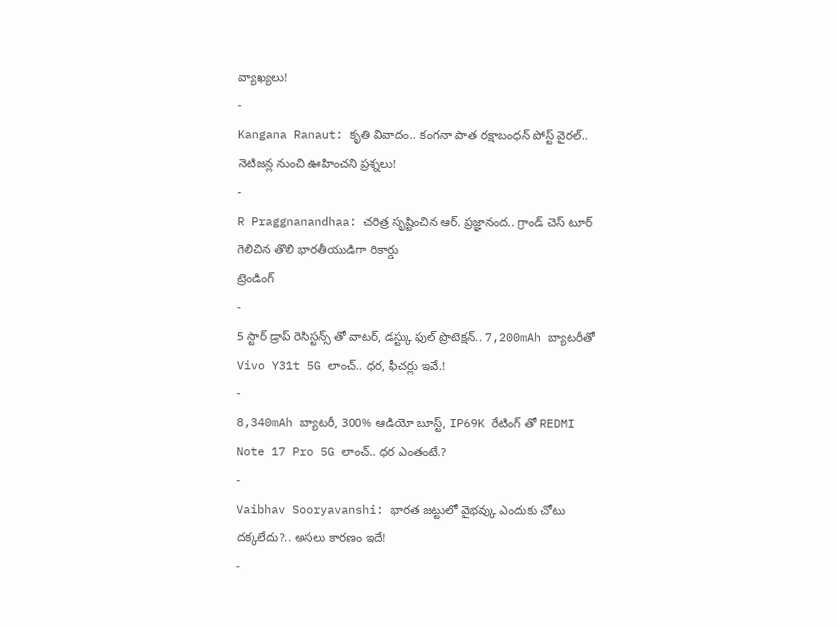వ్యాఖ్యలు!
-
Kangana Ranaut: కృతి వివాదం.. కంగనా పాత రక్షాబంధన్ పోస్ట్ వైరల్.. నెటిజన్ల నుంచి ఊహించని ప్రశ్నలు!
-
R Praggnanandhaa: చరిత్ర సృష్టించిన ఆర్. ప్రజ్ఞానంద.. గ్రాండ్ చెస్ టూర్ గెలిచిన తొలి భారతీయుడిగా రికార్డు
ట్రెండింగ్
-
5 స్టార్ డ్రాప్ రెసిస్టన్స్ తో వాటర్, డస్ట్కు ఫుల్ ప్రొటెక్షన్.. 7,200mAh బ్యాటరీతో Vivo Y31t 5G లాంచ్.. ధర, ఫీచర్లు ఇవే.!
-
8,340mAh బ్యాటరీ, 300% ఆడియో బూస్ట్, IP69K రేటింగ్ తో REDMI Note 17 Pro 5G లాంచ్.. ధర ఎంతంటే.?
-
Vaibhav Sooryavanshi: భారత జట్టులో వైభవ్కు ఎందుకు చోటు దక్కలేదు?.. అసలు కారణం ఇదే!
-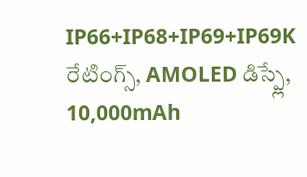IP66+IP68+IP69+IP69K రేటింగ్స్, AMOLED డిస్ప్లే, 10,000mAh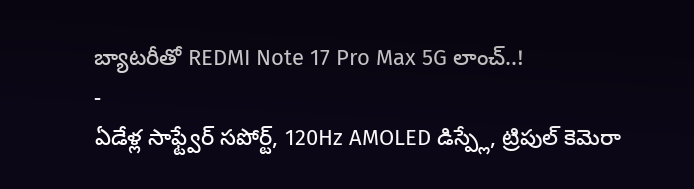బ్యాటరీతో REDMI Note 17 Pro Max 5G లాంచ్..!
-
ఏడేళ్ల సాఫ్ట్వేర్ సపోర్ట్, 120Hz AMOLED డిస్ప్లే, ట్రిపుల్ కెమెరా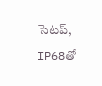సెటప్, IP68తో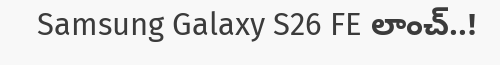Samsung Galaxy S26 FE లాంచ్..!